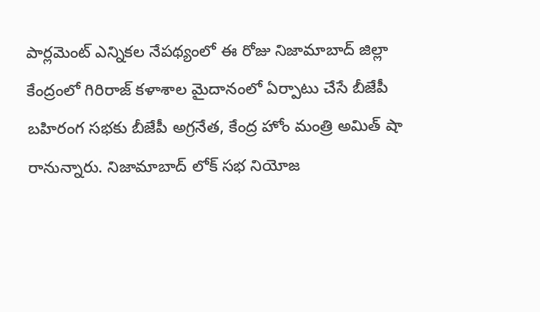పార్లమెంట్ ఎన్నికల నేపథ్యంలో ఈ రోజు నిజామాబాద్ జిల్లా కేంద్రంలో గిరిరాజ్ కళాశాల మైదానంలో ఏర్పాటు చేసే బీజేపీ బహిరంగ సభకు బీజేపీ అగ్రనేత, కేంద్ర హోం మంత్రి అమిత్ షా రానున్నారు. నిజామాబాద్ లోక్ సభ నియోజ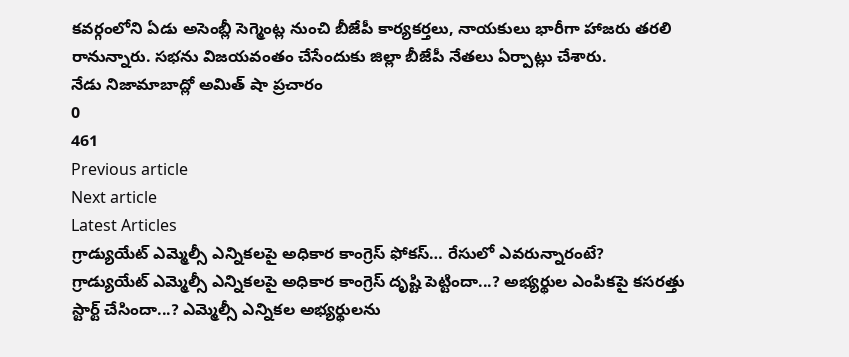కవర్గంలోని ఏడు అసెంబ్లీ సెగ్మెంట్ల నుంచి బీజేపీ కార్యకర్తలు, నాయకులు భారీగా హాజరు తరలి రానున్నారు. సభను విజయవంతం చేసేందుకు జిల్లా బీజేపీ నేతలు ఏర్పాట్లు చేశారు.
నేడు నిజామాబాద్లో అమిత్ షా ప్రచారం
0
461
Previous article
Next article
Latest Articles
గ్రాడ్యుయేట్ ఎమ్మెల్సీ ఎన్నికలపై అధికార కాంగ్రెస్ ఫోకస్… రేసులో ఎవరున్నారంటే?
గ్రాడ్యుయేట్ ఎమ్మెల్సీ ఎన్నికలపై అధికార కాంగ్రెస్ దృష్టి పెట్టిందా...? అభ్యర్థుల ఎంపికపై కసరత్తు స్టార్ట్ చేసిందా...? ఎమ్మెల్సీ ఎన్నికల అభ్యర్థులను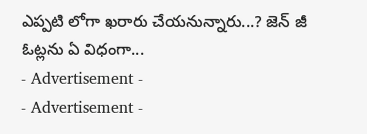ఎప్పటి లోగా ఖరారు చేయనున్నారు...? జెన్ జీ ఓట్లను ఏ విధంగా...
- Advertisement -
- Advertisement -